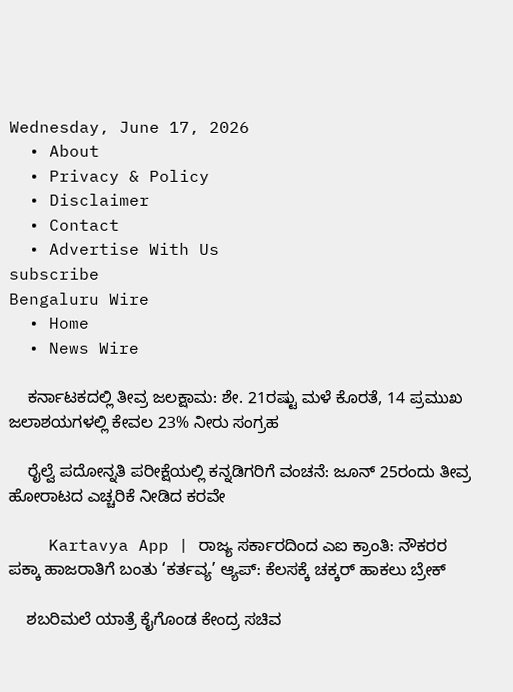Wednesday, June 17, 2026
  • About
  • Privacy & Policy
  • Disclaimer
  • Contact
  • Advertise With Us
subscribe
Bengaluru Wire
  • Home
  • News Wire

    ಕರ್ನಾಟಕದಲ್ಲಿ ತೀವ್ರ ಜಲಕ್ಷಾಮ: ಶೇ. 21ರಷ್ಟು ಮಳೆ ಕೊರತೆ, 14 ಪ್ರಮುಖ ಜಲಾಶಯಗಳಲ್ಲಿ ಕೇವಲ 23% ನೀರು ಸಂಗ್ರಹ

    ರೈಲ್ವೆ ಪದೋನ್ನತಿ ಪರೀಕ್ಷೆಯಲ್ಲಿ ಕನ್ನಡಿಗರಿಗೆ ವಂಚನೆ: ಜೂನ್ 25ರಂದು ತೀವ್ರ ಹೋರಾಟದ ಎಚ್ಚರಿಕೆ ನೀಡಿದ ಕರವೇ

    Kartavya App | ರಾಜ್ಯ ಸರ್ಕಾರದಿಂದ ಎಐ ಕ್ರಾಂತಿ: ನೌಕರರ ಪಕ್ಕಾ ಹಾಜರಾತಿಗೆ ಬಂತು ‘ಕರ್ತವ್ಯ’ ಆ್ಯಪ್: ಕೆಲಸಕ್ಕೆ ಚಕ್ಕರ್ ಹಾಕಲು ಬ್ರೇಕ್

    ಶಬರಿಮಲೆ ಯಾತ್ರೆ ಕೈಗೊಂಡ ಕೇಂದ್ರ ಸಚಿವ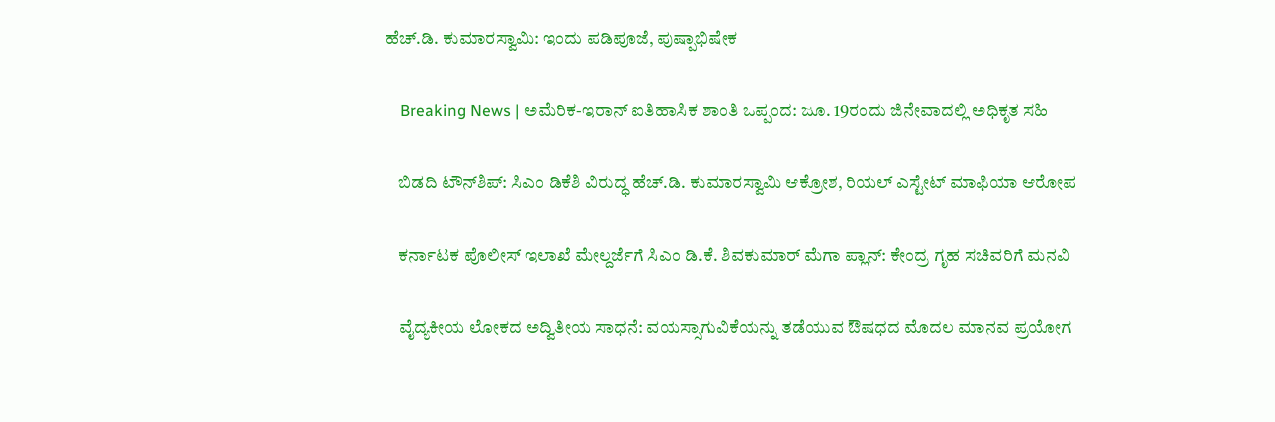ಹೆಚ್.ಡಿ. ಕುಮಾರಸ್ವಾಮಿ: ಇಂದು ಪಡಿಪೂಜೆ, ಪುಷ್ಪಾಭಿಷೇಕ

    Breaking News | ಅಮೆರಿಕ-ಇರಾನ್ ಐತಿಹಾಸಿಕ ಶಾಂತಿ ಒಪ್ಪಂದ: ಜೂ. 19ರಂದು ಜಿನೇವಾದಲ್ಲಿ ಅಧಿಕೃತ ಸಹಿ

    ಬಿಡದಿ ಟೌನ್‌ಶಿಪ್: ಸಿಎಂ ಡಿಕೆಶಿ ವಿರುದ್ಧ ಹೆಚ್.ಡಿ. ಕುಮಾರಸ್ವಾಮಿ ಆಕ್ರೋಶ, ರಿಯಲ್ ಎಸ್ಟೇಟ್ ಮಾಫಿಯಾ ಆರೋಪ

    ಕರ್ನಾಟಕ ಪೊಲೀಸ್ ಇಲಾಖೆ ಮೇಲ್ದರ್ಜೆಗೆ ಸಿಎಂ ಡಿ.ಕೆ. ಶಿವಕುಮಾರ್ ಮೆಗಾ ಪ್ಲಾನ್: ಕೇಂದ್ರ ಗೃಹ ಸಚಿವರಿಗೆ ಮನವಿ

    ವೈದ್ಯಕೀಯ ಲೋಕದ ಅದ್ವಿತೀಯ ಸಾಧನೆ: ವಯಸ್ಸಾಗುವಿಕೆಯನ್ನು ತಡೆಯುವ ಔಷಧದ ಮೊದಲ ಮಾನವ ಪ್ರಯೋಗ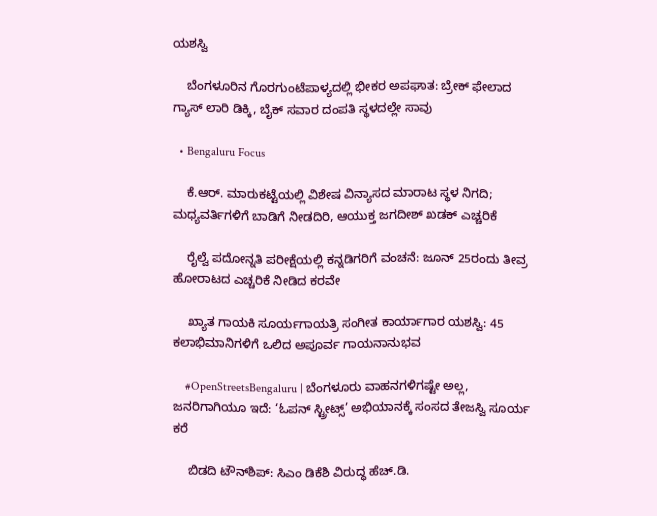ಯಶಸ್ವಿ

    ಬೆಂಗಳೂರಿನ ಗೊರಗುಂಟೆಪಾಳ್ಯದಲ್ಲಿ ಭೀಕರ ಅಪಘಾತ: ಬ್ರೇಕ್ ಫೇಲಾದ ಗ್ಯಾಸ್ ಲಾರಿ ಡಿಕ್ಕಿ, ಬೈಕ್ ಸವಾರ ದಂಪತಿ ಸ್ಥಳದಲ್ಲೇ ಸಾವು

  • Bengaluru Focus

    ಕೆ.ಆರ್. ಮಾರುಕಟ್ಟೆಯಲ್ಲಿ ವಿಶೇಷ ವಿನ್ಯಾಸದ ಮಾರಾಟ ಸ್ಥಳ ನಿಗದಿ; ಮಧ್ಯವರ್ತಿಗಳಿಗೆ ಬಾಡಿಗೆ ನೀಡದಿರಿ, ಆಯುಕ್ತ ಜಗದೀಶ್ ಖಡಕ್ ಎಚ್ಚರಿಕೆ

    ರೈಲ್ವೆ ಪದೋನ್ನತಿ ಪರೀಕ್ಷೆಯಲ್ಲಿ ಕನ್ನಡಿಗರಿಗೆ ವಂಚನೆ: ಜೂನ್ 25ರಂದು ತೀವ್ರ ಹೋರಾಟದ ಎಚ್ಚರಿಕೆ ನೀಡಿದ ಕರವೇ

    ಖ್ಯಾತ ಗಾಯಕಿ ಸೂರ್ಯಗಾಯತ್ರಿ ಸಂಗೀತ ಕಾರ್ಯಾಗಾರ ಯಶಸ್ವಿ: 45 ಕಲಾಭಿಮಾನಿಗಳಿಗೆ ಒಲಿದ ಅಪೂರ್ವ ಗಾಯನಾನುಭವ

    #OpenStreetsBengaluru | ಬೆಂಗಳೂರು ವಾಹನಗಳಿಗಷ್ಟೇ ಅಲ್ಲ, ಜನರಿಗಾಗಿಯೂ ಇದೆ: ‘ಓಪನ್ ಸ್ಟ್ರೀಟ್ಸ್’ ಅಭಿಯಾನಕ್ಕೆ ಸಂಸದ ತೇಜಸ್ವಿ ಸೂರ್ಯ ಕರೆ

    ಬಿಡದಿ ಟೌನ್‌ಶಿಪ್: ಸಿಎಂ ಡಿಕೆಶಿ ವಿರುದ್ಧ ಹೆಚ್.ಡಿ.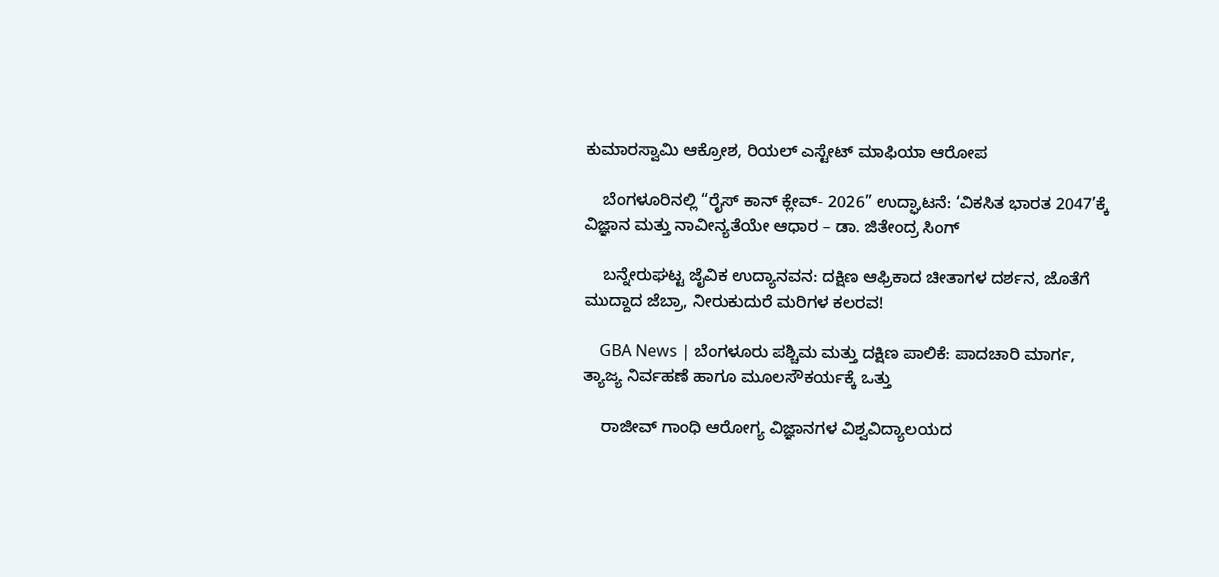ಕುಮಾರಸ್ವಾಮಿ ಆಕ್ರೋಶ, ರಿಯಲ್ ಎಸ್ಟೇಟ್ ಮಾಫಿಯಾ ಆರೋಪ

    ಬೆಂಗಳೂರಿನಲ್ಲಿ “ರೈಸ್ ಕಾನ್ ಕ್ಲೇವ್- 2026” ಉದ್ಘಾಟನೆ: ‘ವಿಕಸಿತ ಭಾರತ 2047’ಕ್ಕೆ ವಿಜ್ಞಾನ ಮತ್ತು ನಾವೀನ್ಯತೆಯೇ ಆಧಾರ – ಡಾ. ಜಿತೇಂದ್ರ ಸಿಂಗ್

    ಬನ್ನೇರುಘಟ್ಟ ಜೈವಿಕ ಉದ್ಯಾನವನ: ದಕ್ಷಿಣ ಆಫ್ರಿಕಾದ ಚೀತಾಗಳ ದರ್ಶನ, ಜೊತೆಗೆ ಮುದ್ದಾದ ಜೆಬ್ರಾ, ನೀರುಕುದುರೆ ಮರಿಗಳ ಕಲರವ!

    GBA News | ಬೆಂಗಳೂರು ಪಶ್ಚಿಮ ಮತ್ತು ದಕ್ಷಿಣ ಪಾಲಿಕೆ: ಪಾದಚಾರಿ ಮಾರ್ಗ, ತ್ಯಾಜ್ಯ ನಿರ್ವಹಣೆ ಹಾಗೂ ಮೂಲಸೌಕರ್ಯಕ್ಕೆ ಒತ್ತು

    ರಾಜೀವ್ ಗಾಂಧಿ ಆರೋಗ್ಯ ವಿಜ್ಞಾನಗಳ ವಿಶ್ವವಿದ್ಯಾಲಯದ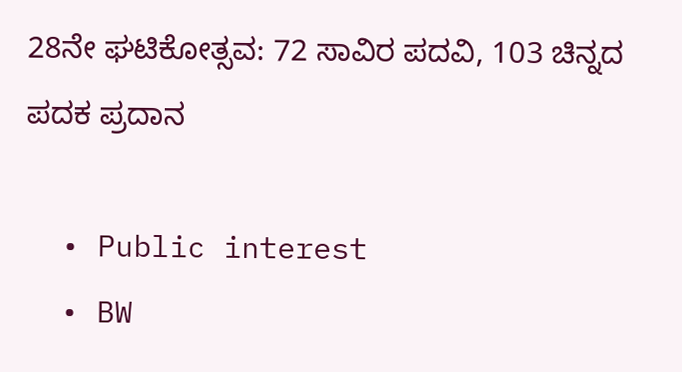28ನೇ ಘಟಿಕೋತ್ಸವ: 72 ಸಾವಿರ ಪದವಿ, 103 ಚಿನ್ನದ ಪದಕ ಪ್ರದಾನ

  • Public interest
  • BW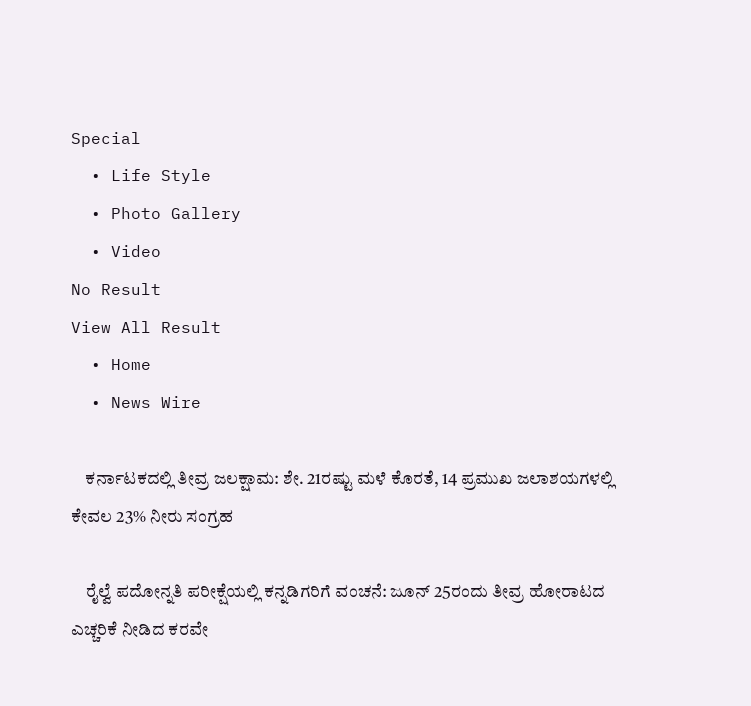Special
  • Life Style
  • Photo Gallery
  • Video
No Result
View All Result
  • Home
  • News Wire

    ಕರ್ನಾಟಕದಲ್ಲಿ ತೀವ್ರ ಜಲಕ್ಷಾಮ: ಶೇ. 21ರಷ್ಟು ಮಳೆ ಕೊರತೆ, 14 ಪ್ರಮುಖ ಜಲಾಶಯಗಳಲ್ಲಿ ಕೇವಲ 23% ನೀರು ಸಂಗ್ರಹ

    ರೈಲ್ವೆ ಪದೋನ್ನತಿ ಪರೀಕ್ಷೆಯಲ್ಲಿ ಕನ್ನಡಿಗರಿಗೆ ವಂಚನೆ: ಜೂನ್ 25ರಂದು ತೀವ್ರ ಹೋರಾಟದ ಎಚ್ಚರಿಕೆ ನೀಡಿದ ಕರವೇ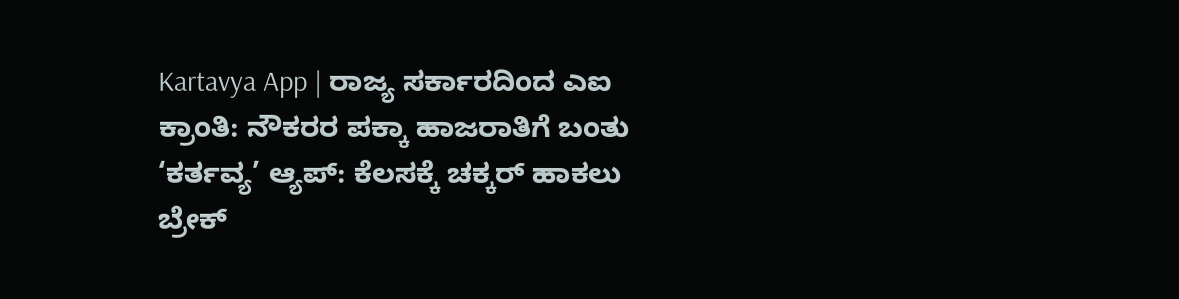Kartavya App | ರಾಜ್ಯ ಸರ್ಕಾರದಿಂದ ಎಐ ಕ್ರಾಂತಿ: ನೌಕರರ ಪಕ್ಕಾ ಹಾಜರಾತಿಗೆ ಬಂತು ‘ಕರ್ತವ್ಯ’ ಆ್ಯಪ್: ಕೆಲಸಕ್ಕೆ ಚಕ್ಕರ್ ಹಾಕಲು ಬ್ರೇಕ್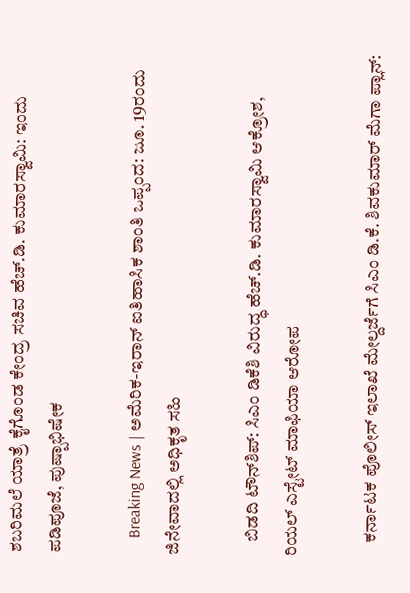ಶಬರಿಮಲೆ ಯಾತ್ರೆ ಕೈಗೊಂಡ ಕೇಂದ್ರ ಸಚಿವ ಹೆಚ್.ಡಿ. ಕುಮಾರಸ್ವಾಮಿ: ಇಂದು ಪಡಿಪೂಜೆ, ಪುಷ್ಪಾಭಿಷೇಕ

    Breaking News | ಅಮೆರಿಕ-ಇರಾನ್ ಐತಿಹಾಸಿಕ ಶಾಂತಿ ಒಪ್ಪಂದ: ಜೂ. 19ರಂದು ಜಿನೇವಾದಲ್ಲಿ ಅಧಿಕೃತ ಸಹಿ

    ಬಿಡದಿ ಟೌನ್‌ಶಿಪ್: ಸಿಎಂ ಡಿಕೆಶಿ ವಿರುದ್ಧ ಹೆಚ್.ಡಿ. ಕುಮಾರಸ್ವಾಮಿ ಆಕ್ರೋಶ, ರಿಯಲ್ ಎಸ್ಟೇಟ್ ಮಾಫಿಯಾ ಆರೋಪ

    ಕರ್ನಾಟಕ ಪೊಲೀಸ್ ಇಲಾಖೆ ಮೇಲ್ದರ್ಜೆಗೆ ಸಿಎಂ ಡಿ.ಕೆ. ಶಿವಕುಮಾರ್ ಮೆಗಾ ಪ್ಲಾನ್: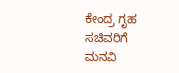ಕೇಂದ್ರ ಗೃಹ ಸಚಿವರಿಗೆ ಮನವಿ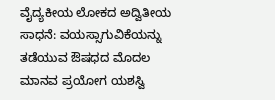ವೈದ್ಯಕೀಯ ಲೋಕದ ಅದ್ವಿತೀಯ ಸಾಧನೆ: ವಯಸ್ಸಾಗುವಿಕೆಯನ್ನು ತಡೆಯುವ ಔಷಧದ ಮೊದಲ ಮಾನವ ಪ್ರಯೋಗ ಯಶಸ್ವಿ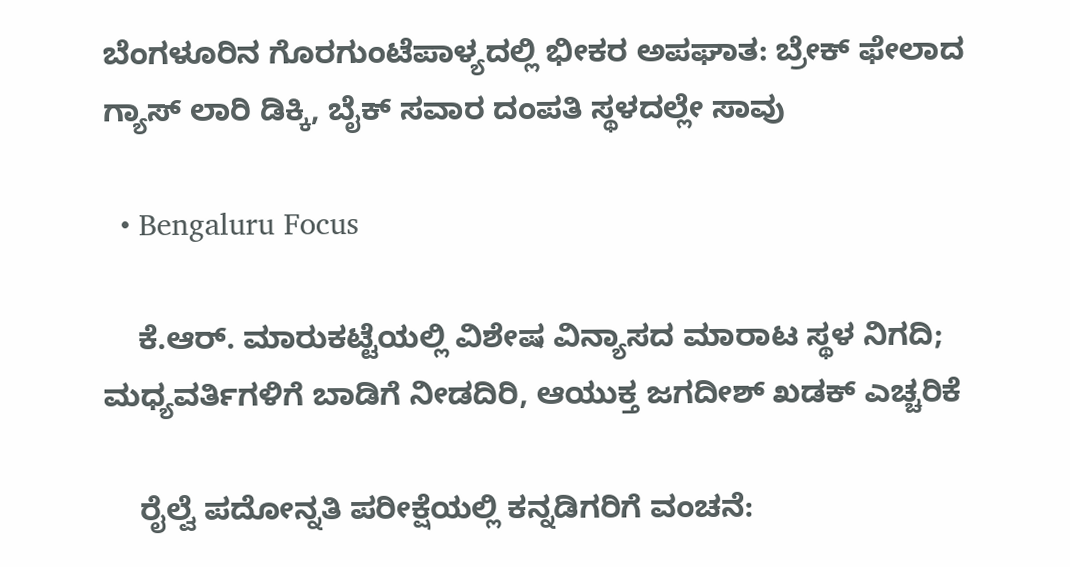ಬೆಂಗಳೂರಿನ ಗೊರಗುಂಟೆಪಾಳ್ಯದಲ್ಲಿ ಭೀಕರ ಅಪಘಾತ: ಬ್ರೇಕ್ ಫೇಲಾದ ಗ್ಯಾಸ್ ಲಾರಿ ಡಿಕ್ಕಿ, ಬೈಕ್ ಸವಾರ ದಂಪತಿ ಸ್ಥಳದಲ್ಲೇ ಸಾವು

  • Bengaluru Focus

    ಕೆ.ಆರ್. ಮಾರುಕಟ್ಟೆಯಲ್ಲಿ ವಿಶೇಷ ವಿನ್ಯಾಸದ ಮಾರಾಟ ಸ್ಥಳ ನಿಗದಿ; ಮಧ್ಯವರ್ತಿಗಳಿಗೆ ಬಾಡಿಗೆ ನೀಡದಿರಿ, ಆಯುಕ್ತ ಜಗದೀಶ್ ಖಡಕ್ ಎಚ್ಚರಿಕೆ

    ರೈಲ್ವೆ ಪದೋನ್ನತಿ ಪರೀಕ್ಷೆಯಲ್ಲಿ ಕನ್ನಡಿಗರಿಗೆ ವಂಚನೆ: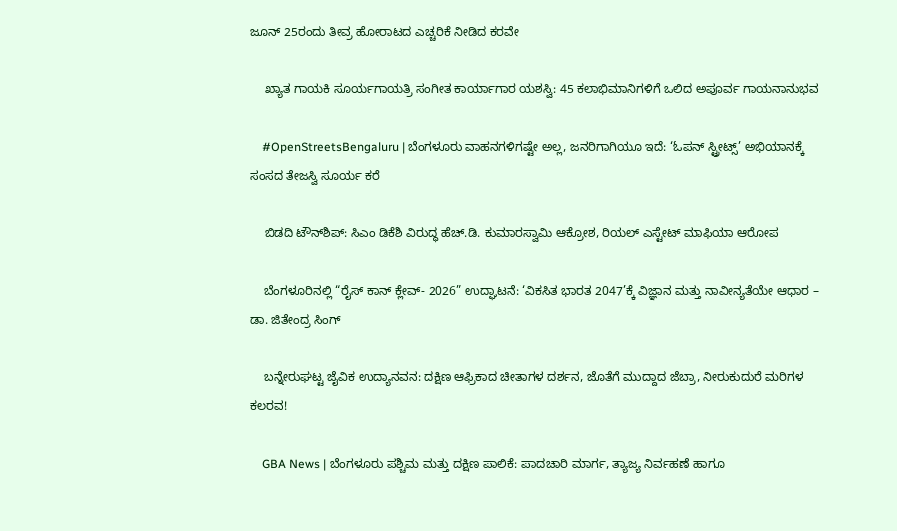ಜೂನ್ 25ರಂದು ತೀವ್ರ ಹೋರಾಟದ ಎಚ್ಚರಿಕೆ ನೀಡಿದ ಕರವೇ

    ಖ್ಯಾತ ಗಾಯಕಿ ಸೂರ್ಯಗಾಯತ್ರಿ ಸಂಗೀತ ಕಾರ್ಯಾಗಾರ ಯಶಸ್ವಿ: 45 ಕಲಾಭಿಮಾನಿಗಳಿಗೆ ಒಲಿದ ಅಪೂರ್ವ ಗಾಯನಾನುಭವ

    #OpenStreetsBengaluru | ಬೆಂಗಳೂರು ವಾಹನಗಳಿಗಷ್ಟೇ ಅಲ್ಲ, ಜನರಿಗಾಗಿಯೂ ಇದೆ: ‘ಓಪನ್ ಸ್ಟ್ರೀಟ್ಸ್’ ಅಭಿಯಾನಕ್ಕೆ ಸಂಸದ ತೇಜಸ್ವಿ ಸೂರ್ಯ ಕರೆ

    ಬಿಡದಿ ಟೌನ್‌ಶಿಪ್: ಸಿಎಂ ಡಿಕೆಶಿ ವಿರುದ್ಧ ಹೆಚ್.ಡಿ. ಕುಮಾರಸ್ವಾಮಿ ಆಕ್ರೋಶ, ರಿಯಲ್ ಎಸ್ಟೇಟ್ ಮಾಫಿಯಾ ಆರೋಪ

    ಬೆಂಗಳೂರಿನಲ್ಲಿ “ರೈಸ್ ಕಾನ್ ಕ್ಲೇವ್- 2026” ಉದ್ಘಾಟನೆ: ‘ವಿಕಸಿತ ಭಾರತ 2047’ಕ್ಕೆ ವಿಜ್ಞಾನ ಮತ್ತು ನಾವೀನ್ಯತೆಯೇ ಆಧಾರ – ಡಾ. ಜಿತೇಂದ್ರ ಸಿಂಗ್

    ಬನ್ನೇರುಘಟ್ಟ ಜೈವಿಕ ಉದ್ಯಾನವನ: ದಕ್ಷಿಣ ಆಫ್ರಿಕಾದ ಚೀತಾಗಳ ದರ್ಶನ, ಜೊತೆಗೆ ಮುದ್ದಾದ ಜೆಬ್ರಾ, ನೀರುಕುದುರೆ ಮರಿಗಳ ಕಲರವ!

    GBA News | ಬೆಂಗಳೂರು ಪಶ್ಚಿಮ ಮತ್ತು ದಕ್ಷಿಣ ಪಾಲಿಕೆ: ಪಾದಚಾರಿ ಮಾರ್ಗ, ತ್ಯಾಜ್ಯ ನಿರ್ವಹಣೆ ಹಾಗೂ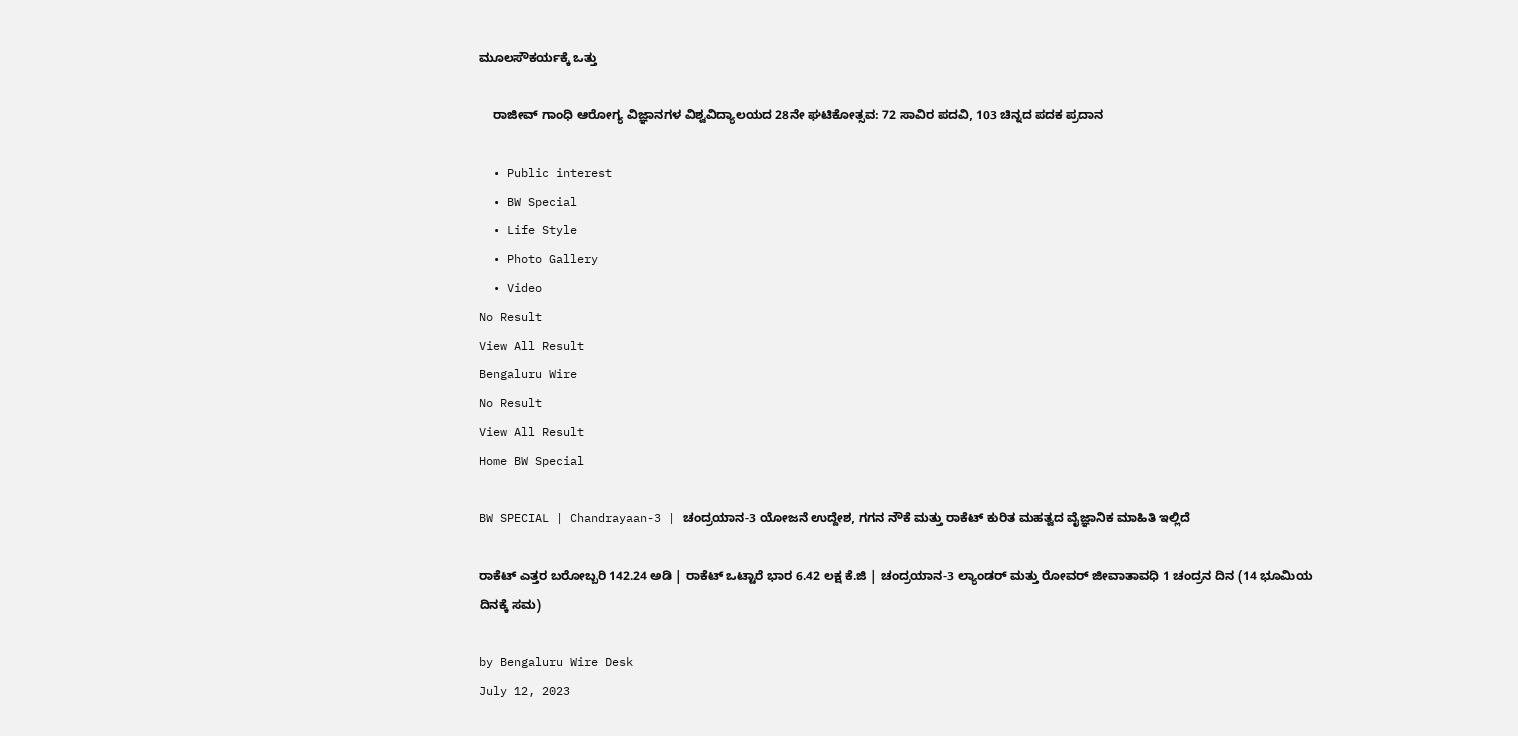ಮೂಲಸೌಕರ್ಯಕ್ಕೆ ಒತ್ತು

    ರಾಜೀವ್ ಗಾಂಧಿ ಆರೋಗ್ಯ ವಿಜ್ಞಾನಗಳ ವಿಶ್ವವಿದ್ಯಾಲಯದ 28ನೇ ಘಟಿಕೋತ್ಸವ: 72 ಸಾವಿರ ಪದವಿ, 103 ಚಿನ್ನದ ಪದಕ ಪ್ರದಾನ

  • Public interest
  • BW Special
  • Life Style
  • Photo Gallery
  • Video
No Result
View All Result
Bengaluru Wire
No Result
View All Result
Home BW Special

BW SPECIAL | Chandrayaan-3 | ಚಂದ್ರಯಾನ-3 ಯೋಜನೆ ಉದ್ದೇಶ, ಗಗನ ನೌಕೆ ಮತ್ತು ರಾಕೆಟ್ ಕುರಿತ ಮಹತ್ವದ ವೈಜ್ಞಾನಿಕ ಮಾಹಿತಿ ಇಲ್ಲಿದೆ

ರಾಕೆಟ್ ಎತ್ತರ ಬರೋಬ್ಬರಿ 142.24 ಅಡಿ | ರಾಕೆಟ್ ಒಟ್ಟಾರೆ ಭಾರ 6.42 ಲಕ್ಷ ಕೆ.ಜಿ | ಚಂದ್ರಯಾನ-3 ಲ್ಯಾಂಡರ್ ಮತ್ತು ರೋವರ್ ಜೀವಾತಾವಧಿ 1 ಚಂದ್ರನ ದಿನ (14 ಭೂಮಿಯ ದಿನಕ್ಕೆ ಸಮ)

by Bengaluru Wire Desk
July 12, 2023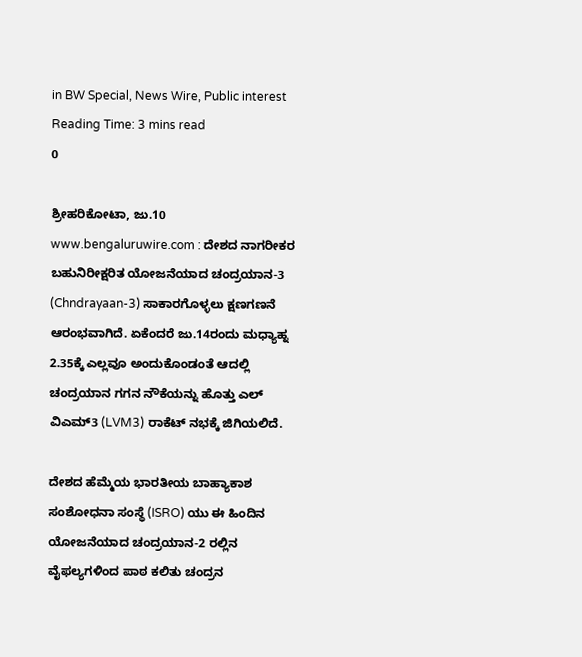in BW Special, News Wire, Public interest
Reading Time: 3 mins read
0

ಶ್ರೀಹರಿಕೋಟಾ, ಜು.10 www.bengaluruwire.com : ದೇಶದ ನಾಗರೀಕರ ಬಹುನಿರೀಕ್ಷರಿತ ಯೋಜನೆಯಾದ ಚಂದ್ರಯಾನ-3 (Chndrayaan-3) ಸಾಕಾರಗೊಳ್ಳಲು ಕ್ಷಣಗಣನೆ ಆರಂಭವಾಗಿದೆ. ಏಕೆಂದರೆ ಜು.14ರಂದು ಮಧ್ಯಾಹ್ನ 2.35ಕ್ಕೆ ಎಲ್ಲವೂ ಅಂದುಕೊಂಡಂತೆ ಆದಲ್ಲಿ ಚಂದ್ರಯಾನ ಗಗನ ನೌಕೆಯನ್ನು ಹೊತ್ತು ಎಲ್ ವಿಎಮ್3 (LVM3) ರಾಕೆಟ್ ನಭಕ್ಕೆ ಜಿಗಿಯಲಿದೆ.

ದೇಶದ ಹೆಮ್ಮೆಯ ಭಾರತೀಯ ಬಾಹ್ಯಾಕಾಶ ಸಂಶೋಧನಾ ಸಂಸ್ಥೆ (ISRO) ಯು ಈ ಹಿಂದಿನ ಯೋಜನೆಯಾದ ಚಂದ್ರಯಾನ-2 ರಲ್ಲಿನ ವೈಫಲ್ಯಗಳಿಂದ ಪಾಠ ಕಲಿತು ಚಂದ್ರನ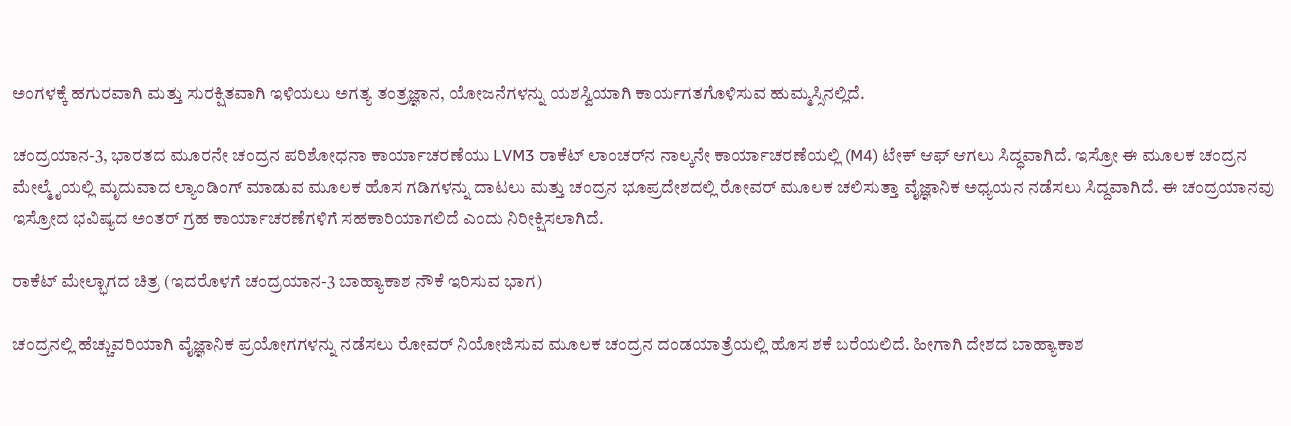ಅಂಗಳಕ್ಕೆ ಹಗುರವಾಗಿ ಮತ್ತು ಸುರಕ್ಷಿತವಾಗಿ ಇಳಿಯಲು ಅಗತ್ಯ ತಂತ್ರಜ್ಞಾನ, ಯೋಜನೆಗಳನ್ನು ಯಶಸ್ವಿಯಾಗಿ ಕಾರ್ಯಗತಗೊಳಿಸುವ ಹುಮ್ಮಸ್ಸಿನಲ್ಲಿದೆ.

ಚಂದ್ರಯಾನ-3, ಭಾರತದ ಮೂರನೇ ಚಂದ್ರನ ಪರಿಶೋಧನಾ ಕಾರ್ಯಾಚರಣೆಯು LVM3 ರಾಕೆಟ್ ಲಾಂಚರ್‌ನ ನಾಲ್ಕನೇ ಕಾರ್ಯಾಚರಣೆಯಲ್ಲಿ (M4) ಟೇಕ್ ಆಫ್ ಆಗಲು ಸಿದ್ಧವಾಗಿದೆ. ಇಸ್ರೋ ಈ ಮೂಲಕ ಚಂದ್ರನ ಮೇಲ್ಮೈಯಲ್ಲಿ ಮೃದುವಾದ ಲ್ಯಾಂಡಿಂಗ್ ಮಾಡುವ ಮೂಲಕ ಹೊಸ ಗಡಿಗಳನ್ನು ದಾಟಲು ಮತ್ತು ಚಂದ್ರನ ಭೂಪ್ರದೇಶದಲ್ಲಿ ರೋವರ್ ಮೂಲಕ ಚಲಿಸುತ್ತಾ ವೈಜ್ಞಾನಿಕ ಅಧ್ಯಯನ ನಡೆಸಲು ಸಿದ್ದವಾಗಿದೆ. ಈ ಚಂದ್ರಯಾನವು ಇಸ್ರೋದ ಭವಿಷ್ಯದ ಅಂತರ್ ಗ್ರಹ ಕಾರ್ಯಾಚರಣೆಗಳಿಗೆ ಸಹಕಾರಿಯಾಗಲಿದೆ ಎಂದು ನಿರೀಕ್ಷಿಸಲಾಗಿದೆ.

ರಾಕೆಟ್ ಮೇಲ್ಭಾಗದ ಚಿತ್ರ (ಇದರೊಳಗೆ ಚಂದ್ರಯಾನ-3 ಬಾಹ್ಯಾಕಾಶ ನೌಕೆ ಇರಿಸುವ ಭಾಗ)

ಚಂದ್ರನಲ್ಲಿ ಹೆಚ್ಚುವರಿಯಾಗಿ ವೈಜ್ಞಾನಿಕ ಪ್ರಯೋಗಗಳನ್ನು ನಡೆಸಲು ರೋವರ್ ನಿಯೋಜಿಸುವ ಮೂಲಕ ಚಂದ್ರನ ದಂಡಯಾತ್ರೆಯಲ್ಲಿ ಹೊಸ ಶಕೆ ಬರೆಯಲಿದೆ. ಹೀಗಾಗಿ ದೇಶದ ಬಾಹ್ಯಾಕಾಶ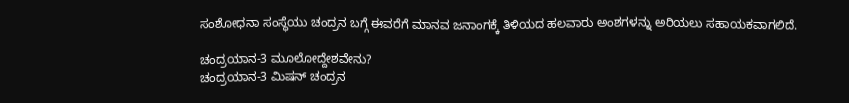ಸಂಶೋಧನಾ ಸಂಸ್ಥೆಯು ಚಂದ್ರನ ಬಗ್ಗೆ ಈವರೆಗೆ ಮಾನವ ಜನಾಂಗಕ್ಕೆ ತಿಳಿಯದ ಹಲವಾರು ಅಂಶಗಳನ್ನು ಅರಿಯಲು ಸಹಾಯಕವಾಗಲಿದೆ.

ಚಂದ್ರಯಾನ-3 ಮೂಲೋದ್ದೇಶವೇನು?
ಚಂದ್ರಯಾನ-3 ಮಿಷನ್ ಚಂದ್ರನ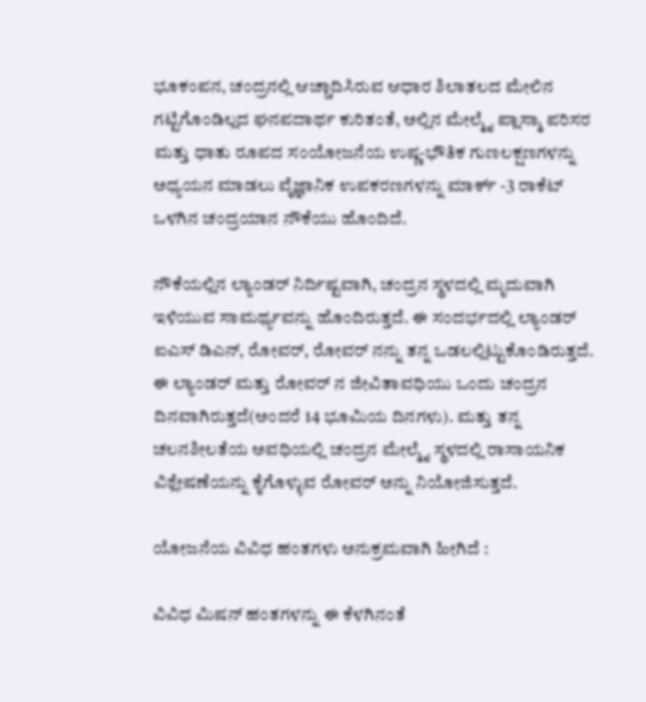ಭೂಕಂಪನ, ಚಂದ್ರನಲ್ಲಿ ಆಚ್ಚಾದಿಸಿರುವ ಆಧಾರ ಶಿಲಾತಲದ ಮೇಲಿನ ಗಟ್ಟಿಗೊಂಡಿಲ್ಲದ ಘನಪದಾರ್ಥ ಕುರಿತಂತೆ, ಅಲ್ಲಿನ ಮೇಲ್ಮೈ ಪ್ಲಾಸ್ಮಾ ಪರಿಸರ ಮತ್ತು ಧಾತು ರೂಪದ ಸಂಯೋಜನೆಯ ಉಷ್ಣ-ಭೌತಿಕ ಗುಣಲಕ್ಷಣಗಳನ್ನು ಅಧ್ಯಯನ ಮಾಡಲು ವೈಜ್ಞಾನಿಕ ಉಪಕರಣಗಳನ್ನು ಮಾರ್ಕ್ -3 ರಾಕೆಟ್ ಒಳಗಿನ ಚಂದ್ರಯಾನ ನೌಕೆಯು ಹೊಂದಿದೆ.

ನೌಕೆಯಲ್ಲಿನ ಲ್ಯಾಂಡರ್ ನಿರ್ದಿಷ್ಟವಾಗಿ, ಚಂದ್ರನ ಸ್ಥಳದಲ್ಲಿ ಮೃದುವಾಗಿ ಇಳಿಯುವ ಸಾಮರ್ಥ್ಯವನ್ನು ಹೊಂದಿರುತ್ತದೆ. ಈ ಸಂದರ್ಭದಲ್ಲಿ ಲ್ಯಾಂಡರ್ ಐಎಸ್ ಡಿಎನ್, ರೋವರ್, ರೋವರ್ ನನ್ನು ತನ್ನ ಒಡಲಲ್ಲಿಟ್ಟುಕೊಂಡಿರುತ್ತದೆ. ಈ ಲ್ಯಾಂಡರ್ ಮತ್ತು ರೋವರ್ ನ ಜೀವಿತಾವಧಿಯು ಒಂದು ಚಂದ್ರನ ದಿನವಾಗಿರುತ್ತದೆ(ಅಂದರೆ 14 ಭೂಮಿಯ ದಿನಗಳು). ಮತ್ತು ತನ್ನ ಚಲನಶೀಲತೆಯ ಅವಧಿಯಲ್ಲಿ ಚಂದ್ರನ ಮೇಲ್ಮೈ ಸ್ಥಳದಲ್ಲಿ ರಾಸಾಯನಿಕ ವಿಶ್ಲೇಷಣೆಯನ್ನು ಕೈಗೊಳ್ಳುವ ರೋವರ್ ಅನ್ನು ನಿಯೋಜಿಸುತ್ತದೆ.

ಯೋಜನೆಯ ವಿವಿಧ ಹಂತಗಳು ಅನುಕ್ರಮವಾಗಿ ಹೀಗಿದೆ :

ವಿವಿಧ ಮಿಷನ್ ಹಂತಗಳನ್ನು ಈ ಕೆಳಗಿನಂತೆ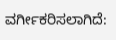ವರ್ಗೀಕರಿಸಲಾಗಿದೆ: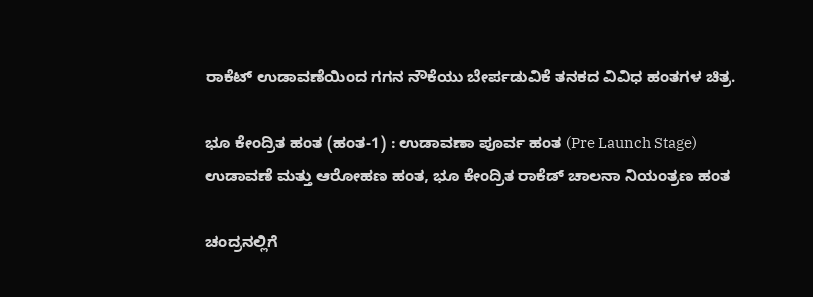ರಾಕೆಟ್ ಉಡಾವಣೆಯಿಂದ ಗಗನ ನೌಕೆಯು ಬೇರ್ಪಡುವಿಕೆ ತನಕದ ವಿವಿಧ ಹಂತಗಳ ಚಿತ್ರ.

ಭೂ ಕೇಂದ್ರಿತ ಹಂತ (ಹಂತ-1) : ಉಡಾವಣಾ ಪೂರ್ವ ಹಂತ (Pre Launch Stage)
ಉಡಾವಣೆ ಮತ್ತು ಆರೋಹಣ ಹಂತ, ಭೂ ಕೇಂದ್ರಿತ ರಾಕೆಡ್ ಚಾಲನಾ ನಿಯಂತ್ರಣ ಹಂತ

ಚಂದ್ರನಲ್ಲಿಗೆ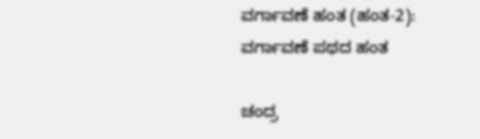ವರ್ಗಾವಣೆ ಹಂತ (ಹಂತ-2):
ವರ್ಗಾವಣೆ ಪಥದ ಹಂತ

ಚಂದ್ರ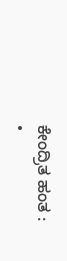ಕೇಂದ್ರಿತ ಹಂತ :
•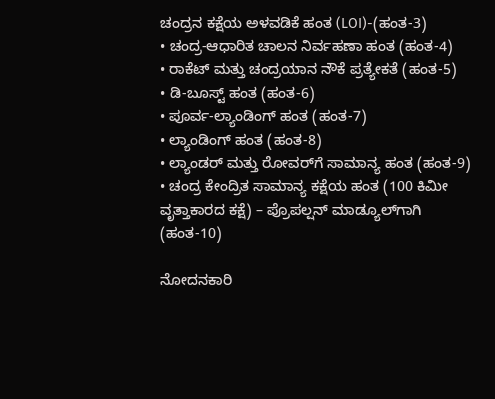ಚಂದ್ರನ ಕಕ್ಷೆಯ ಅಳವಡಿಕೆ ಹಂತ (LOI)-(ಹಂತ-3)
• ಚಂದ್ರ-ಆಧಾರಿತ ಚಾಲನ ನಿರ್ವಹಣಾ ಹಂತ (ಹಂತ-4)
• ರಾಕೆಟ್ ಮತ್ತು ಚಂದ್ರಯಾನ ನೌಕೆ ಪ್ರತ್ಯೇಕತೆ (ಹಂತ-5)
• ಡಿ-ಬೂಸ್ಟ್ ಹಂತ (ಹಂತ-6)
• ಪೂರ್ವ-ಲ್ಯಾಂಡಿಂಗ್ ಹಂತ (ಹಂತ-7)
• ಲ್ಯಾಂಡಿಂಗ್ ಹಂತ (ಹಂತ-8)
• ಲ್ಯಾಂಡರ್ ಮತ್ತು ರೋವರ್‌ಗೆ ಸಾಮಾನ್ಯ ಹಂತ (ಹಂತ-9)
• ಚಂದ್ರ ಕೇಂದ್ರಿತ ಸಾಮಾನ್ಯ ಕಕ್ಷೆಯ ಹಂತ (100 ಕಿಮೀ ವೃತ್ತಾಕಾರದ ಕಕ್ಷೆ) – ಪ್ರೊಪಲ್ಷನ್ ಮಾಡ್ಯೂಲ್‌ಗಾಗಿ (ಹಂತ-10)

ನೋದನಕಾರಿ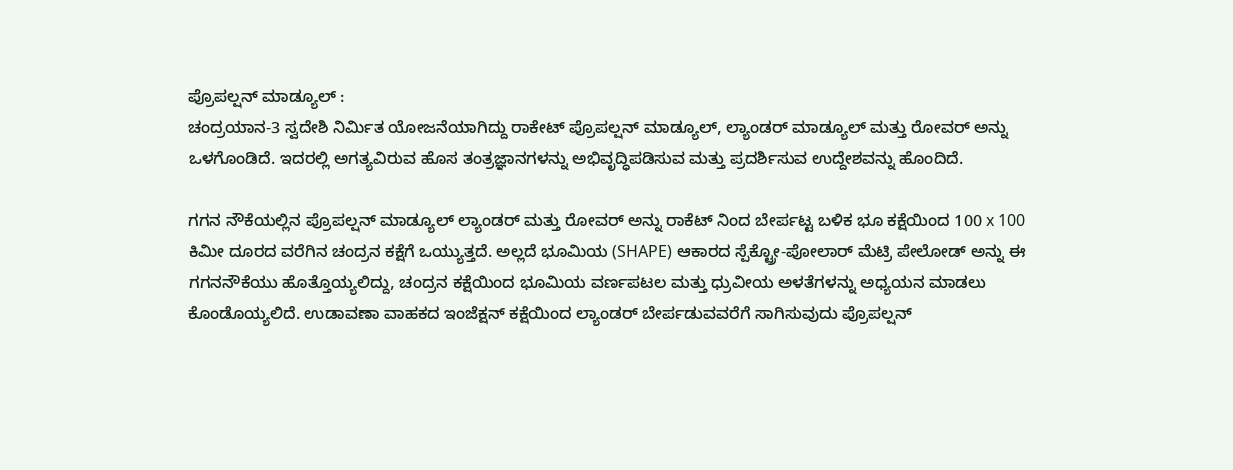ಪ್ರೊಪಲ್ಷನ್ ಮಾಡ್ಯೂಲ್ :
ಚಂದ್ರಯಾನ-3 ಸ್ವದೇಶಿ ನಿರ್ಮಿತ ಯೋಜನೆಯಾಗಿದ್ದು ರಾಕೇಟ್ ಪ್ರೊಪಲ್ಷನ್ ಮಾಡ್ಯೂಲ್, ಲ್ಯಾಂಡರ್ ಮಾಡ್ಯೂಲ್ ಮತ್ತು ರೋವರ್ ಅನ್ನು ಒಳಗೊಂಡಿದೆ. ಇದರಲ್ಲಿ ಅಗತ್ಯವಿರುವ ಹೊಸ ತಂತ್ರಜ್ಞಾನಗಳನ್ನು ಅಭಿವೃದ್ಧಿಪಡಿಸುವ ಮತ್ತು ಪ್ರದರ್ಶಿಸುವ ಉದ್ದೇಶವನ್ನು ಹೊಂದಿದೆ.

ಗಗನ‌ ನೌಕೆಯಲ್ಲಿನ ಪ್ರೊಪಲ್ಷನ್ ಮಾಡ್ಯೂಲ್ ಲ್ಯಾಂಡರ್ ಮತ್ತು ರೋವರ್ ಅನ್ನು ರಾಕೆಟ್ ನಿಂದ ಬೇರ್ಪಟ್ಟ ಬಳಿಕ ಭೂ ಕಕ್ಷೆಯಿಂದ 100 x 100 ಕಿಮೀ ದೂರದ ವರೆಗಿನ ಚಂದ್ರನ ಕಕ್ಷೆಗೆ ಒಯ್ಯುತ್ತದೆ. ಅಲ್ಲದೆ ಭೂಮಿಯ (SHAPE) ಆಕಾರದ ಸ್ಪೆಕ್ಟ್ರೋ-ಪೋಲಾರ್ ಮೆಟ್ರಿ ಪೇಲೋಡ್ ಅನ್ನು ಈ ಗಗನನೌಕೆಯು ಹೊತ್ತೊಯ್ಯಲಿದ್ದು, ಚಂದ್ರನ ಕಕ್ಷೆಯಿಂದ ಭೂಮಿಯ ವರ್ಣಪಟಲ ಮತ್ತು ಧ್ರುವೀಯ ಅಳತೆಗಳನ್ನು ಅಧ್ಯಯನ ಮಾಡಲು ಕೊಂಡೊಯ್ಯಲಿದೆ. ಉಡಾವಣಾ ವಾಹಕದ ಇಂಜೆಕ್ಷನ್ ಕಕ್ಷೆಯಿಂದ ಲ್ಯಾಂಡರ್ ಬೇರ್ಪಡುವವರೆಗೆ ಸಾಗಿಸುವುದು ಪ್ರೊಪಲ್ಷನ್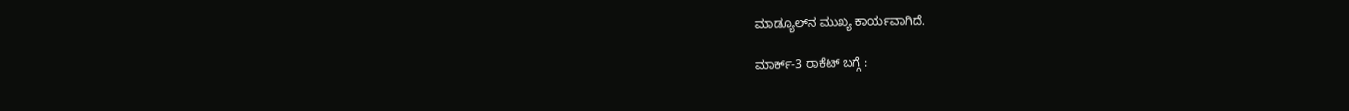ಮಾಡ್ಯೂಲ್‌ನ ಮುಖ್ಯ ಕಾರ್ಯವಾಗಿದೆ.

ಮಾರ್ಕ್-3 ರಾಕೆಟ್ ಬಗ್ಗೆ :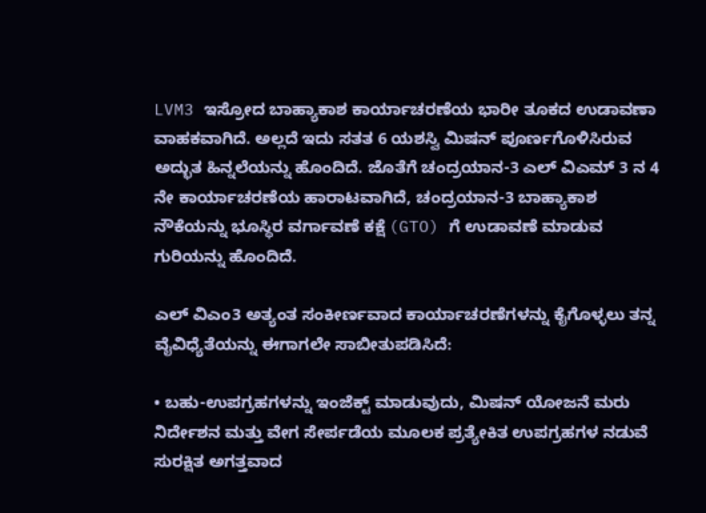LVM3 ಇಸ್ರೋದ ಬಾಹ್ಯಾಕಾಶ ಕಾರ್ಯಾಚರಣೆಯ ಭಾರೀ ತೂಕದ ಉಡಾವಣಾ ವಾಹಕವಾಗಿದೆ. ಅಲ್ಲದೆ ಇದು ಸತತ 6 ಯಶಸ್ವಿ ಮಿಷನ್ ಪೂರ್ಣಗೊಳಿಸಿರುವ ಅದ್ಭುತ ಹಿನ್ನಲೆಯನ್ನು ಹೊಂದಿದೆ. ಜೊತೆಗೆ ಚಂದ್ರಯಾನ-3 ಎಲ್ ವಿಎಮ್ 3 ನ 4 ನೇ ಕಾರ್ಯಾಚರಣೆಯ ಹಾರಾಟವಾಗಿದೆ, ಚಂದ್ರಯಾನ-3 ಬಾಹ್ಯಾಕಾಶ ನೌಕೆಯನ್ನು ಭೂಸ್ಥಿರ ವರ್ಗಾವಣೆ ಕಕ್ಷೆ (GTO) ಗೆ ಉಡಾವಣೆ ಮಾಡುವ ಗುರಿಯನ್ನು ಹೊಂದಿದೆ.

ಎಲ್ ವಿಎಂ3 ಅತ್ಯಂತ ಸಂಕೀರ್ಣವಾದ ಕಾರ್ಯಾಚರಣೆಗಳನ್ನು ಕೈಗೊಳ್ಳಲು ತನ್ನ ವೈವಿಧ್ಯೆತೆಯನ್ನು ಈಗಾಗಲೇ ಸಾಬೀತುಪಡಿಸಿದೆ:

• ಬಹು-ಉಪಗ್ರಹಗಳನ್ನು ಇಂಜೆಕ್ಟ್ ಮಾಡುವುದು, ಮಿಷನ್ ಯೋಜನೆ ಮರು ನಿರ್ದೇಶನ ಮತ್ತು ವೇಗ ಸೇರ್ಪಡೆಯ ಮೂಲಕ ಪ್ರತ್ಯೇಕಿತ ಉಪಗ್ರಹಗಳ ನಡುವೆ ಸುರಕ್ಷಿತ ಅಗತ್ತವಾದ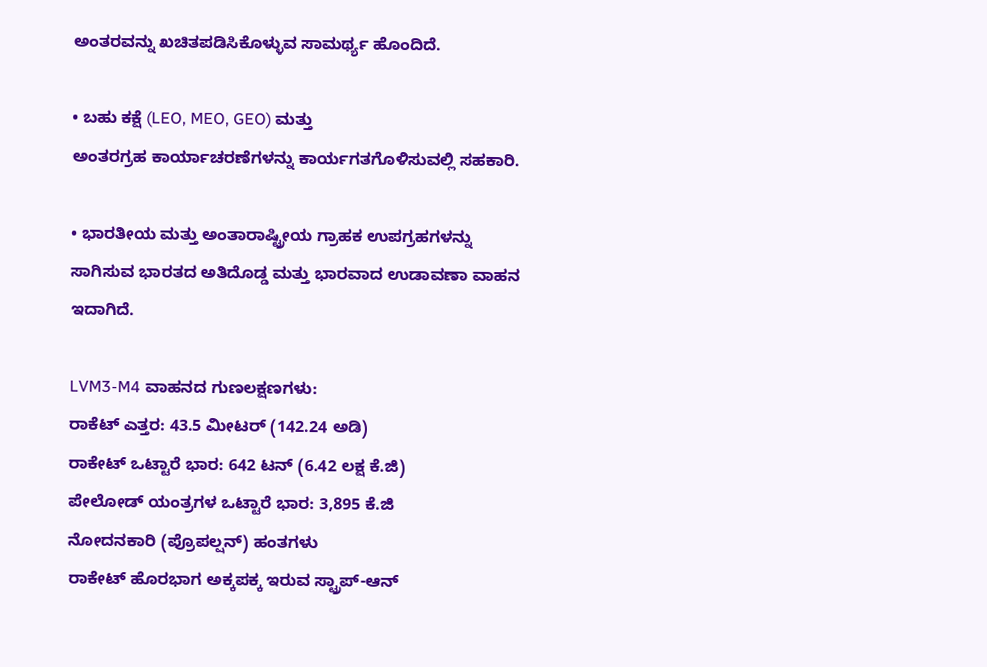ಅಂತರವನ್ನು ಖಚಿತಪಡಿಸಿಕೊಳ್ಳುವ ಸಾಮರ್ಥ್ಯ ಹೊಂದಿದೆ.

• ಬಹು ಕಕ್ಷೆ (LEO, MEO, GEO) ಮತ್ತು
ಅಂತರಗ್ರಹ ಕಾರ್ಯಾಚರಣೆಗಳನ್ನು ಕಾರ್ಯಗತಗೊಳಿಸುವಲ್ಲಿ ಸಹಕಾರಿ.

• ಭಾರತೀಯ ಮತ್ತು ಅಂತಾರಾಷ್ಟ್ರೀಯ ಗ್ರಾಹಕ ಉಪಗ್ರಹಗಳನ್ನು ಸಾಗಿಸುವ ಭಾರತದ ಅತಿದೊಡ್ಡ ಮತ್ತು ಭಾರವಾದ ಉಡಾವಣಾ ವಾಹನ ಇದಾಗಿದೆ.

LVM3-M4 ವಾಹನದ ಗುಣಲಕ್ಷಣಗಳು:
ರಾಕೆಟ್ ಎತ್ತರ: 43.5 ಮೀಟರ್ (142.24 ಅಡಿ)
ರಾಕೇಟ್ ಒಟ್ಟಾರೆ ಭಾರ: 642 ಟನ್ (6.42 ಲಕ್ಷ ಕೆ.ಜಿ)
ಪೇಲೋಡ್ ಯಂತ್ರಗಳ ಒಟ್ಟಾರೆ ಭಾರ: 3,895 ಕೆ.ಜಿ
ನೋದನಕಾರಿ (ಪ್ರೊಪಲ್ಷನ್) ಹಂತಗಳು
ರಾಕೇಟ್ ಹೊರಭಾಗ ಅಕ್ಕಪಕ್ಕ ಇರುವ ಸ್ಟ್ರಾಪ್-ಆನ್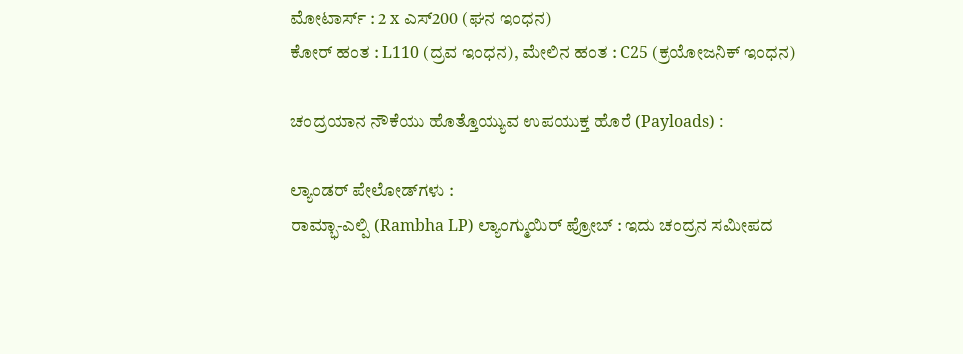ಮೋಟಾರ್ಸ್ : 2 x ಎಸ್200 (ಘನ ಇಂಧನ)
ಕೋರ್ ಹಂತ : L110 (ದ್ರವ ಇಂಧನ), ಮೇಲಿನ ಹಂತ : C25 (ಕ್ರಯೋಜನಿಕ್ ಇಂಧನ)

ಚಂದ್ರಯಾನ ನೌಕೆಯು ಹೊತ್ತೊಯ್ಯುವ ಉಪಯುಕ್ತ ಹೊರೆ (Payloads) :

ಲ್ಯಾಂಡರ್ ಪೇಲೋಡ್‌ಗಳು :
ರಾಮ್ಭಾ-ಎಲ್ಪಿ (Rambha LP) ಲ್ಯಾಂಗ್ಮುಯಿರ್ ಪ್ರೋಬ್ : ಇದು ಚಂದ್ರನ ಸಮೀಪದ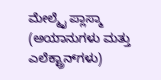ಮೇಲ್ಮೈ ಪ್ಲಾಸ್ಮಾ (ಅಯಾನುಗಳು ಮತ್ತು ಎಲೆಕ್ಟ್ರಾನ್‌ಗಳು)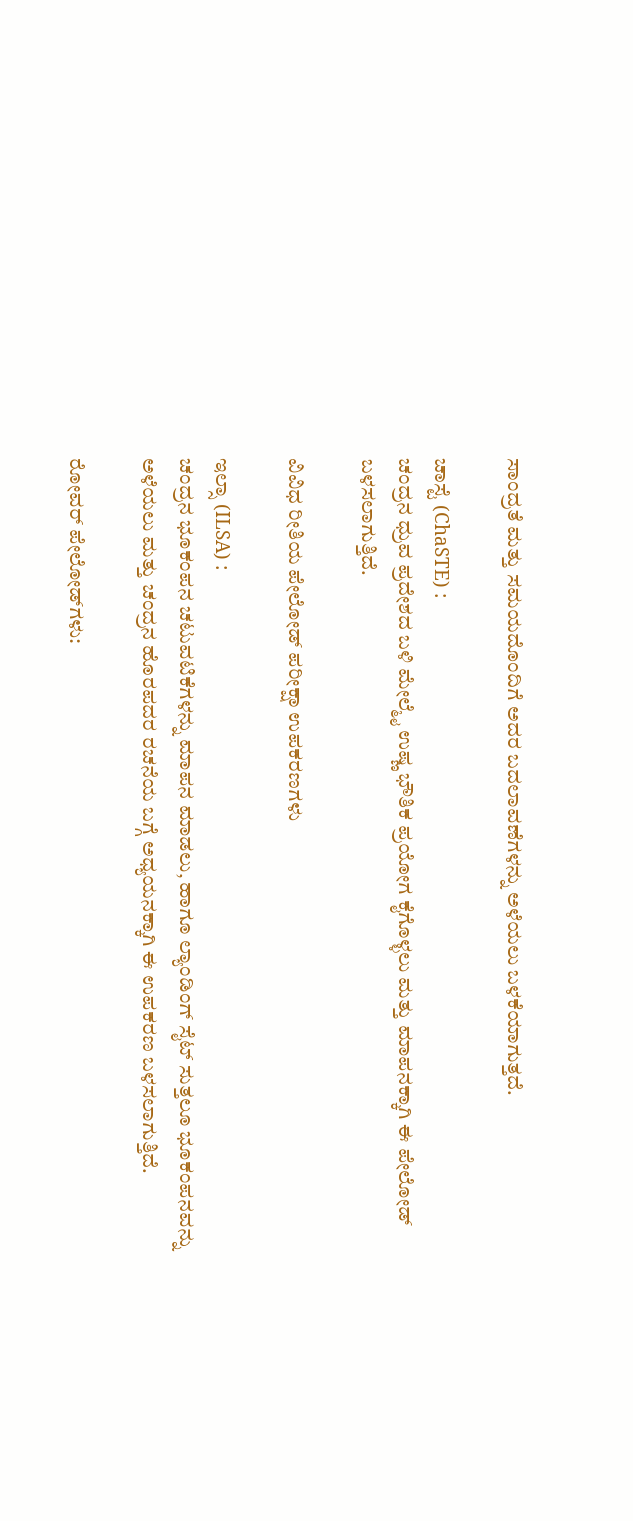ಸಾಂದ್ರತೆ ಮತ್ತು ಸಮಯದೊಂದಿಗೆ ಅದರ ಬದಲಾವಣೆಗಳನ್ನು ಅಳೆಯಲು ಬಳಕೆಯಾಗುತ್ತದೆ.

ಚಾಸ್ಟೆ (ChaSTE) :
ಚಂದ್ರನ ಧ್ರುವ ಪ್ರದೇಶದ ಬಳಿ ಮೇಲ್ಮೈ ಉಷ್ಣ ಭೌತಿಕ ಪ್ರಯೋಗ ಕೈಗೊಳ್ಳಲು ಮತ್ತು ಮಾಪನಕ್ಕಾಗಿ ಈ ಪೇಲೋಡ್ ಬಳಸಲಾಗುತ್ತಿದೆ.

ವಿವಿಧ ರೀತಿಯ ಪೇಲೋಡ್ ಪರೀಕ್ಷಾ ಉಪಕರಣಗಳು

ಇಲ್ಸಾ (ILSA) :
ಚಂದ್ರನ ಭೂಕಂಪನ ಚಟುವಟಿಕೆಗಳನ್ನು ಮಾಪನ ಮಾಡಲು, ಹಾಗೂ ಲ್ಯಾಂಡಿಂಗ್ ಸೈಟ್ ಸುತ್ತಲೂ ಭೂಕಂಪನವನ್ನು ಅಳೆಯಲು ಮತ್ತು ಚಂದ್ರನ ಹೊರಪದರ ರಚನೆಯ ಬಗ್ಗೆ ಅಧ್ಯಯನಕ್ಕಾಗಿ ಈ ಉಪಕರಣ ಬಳಸಲಾಗುತ್ತಿದೆ.

ರೋವರ್ ಪೇಲೋಡ್‌ಗಳು: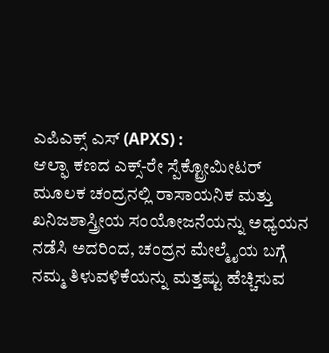ಎಪಿಎಕ್ಸ್ ಎಸ್ (APXS) :
ಆಲ್ಫಾ ಕಣದ ಎಕ್ಸ್-ರೇ ಸ್ಪೆಕ್ಟ್ರೋಮೀಟರ್ ಮೂಲಕ ಚಂದ್ರನಲ್ಲಿ ರಾಸಾಯನಿಕ ಮತ್ತು ಖನಿಜಶಾಸ್ತ್ರೀಯ ಸಂಯೋಜನೆಯನ್ನು ಅಧ್ಯಯನ ನಡೆಸಿ ಅದರಿಂದ, ಚಂದ್ರನ ಮೇಲ್ಮೈಯ ಬಗ್ಗೆ ನಮ್ಮ ತಿಳುವಳಿಕೆಯನ್ನು ಮತ್ತಷ್ಟು ಹೆಚ್ಚಿಸುವ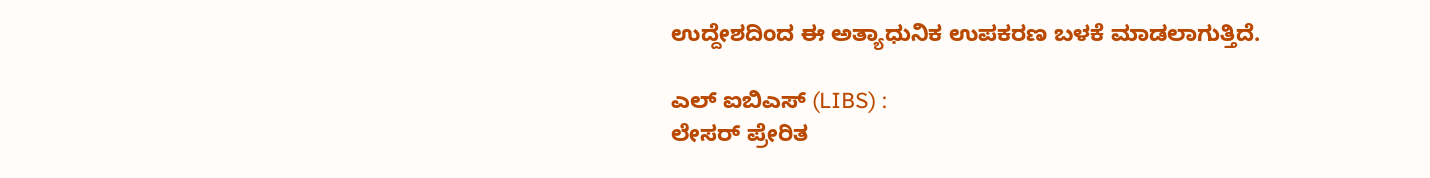ಉದ್ದೇಶದಿಂದ ಈ ಅತ್ಯಾಧುನಿಕ ಉಪಕರಣ ಬಳಕೆ ಮಾಡಲಾಗುತ್ತಿದೆ.

ಎಲ್ ಐಬಿಎಸ್ (LIBS) :
ಲೇಸರ್ ಪ್ರೇರಿತ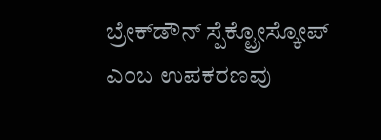ಬ್ರೇಕ್‌ಡೌನ್ ಸ್ಪೆಕ್ಟ್ರೋಸ್ಕೋಪ್ ಎಂಬ ಉಪಕರಣವು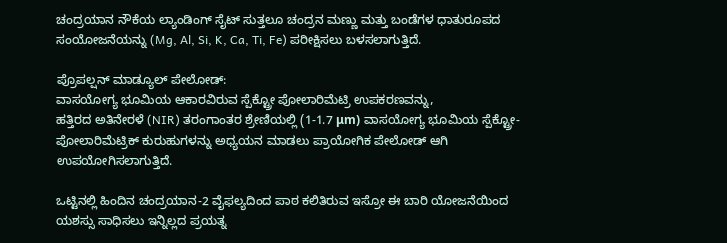ಚಂದ್ರಯಾನ ನೌಕೆಯ ಲ್ಯಾಂಡಿಂಗ್ ಸೈಟ್ ಸುತ್ತಲೂ ಚಂದ್ರನ ಮಣ್ಣು ಮತ್ತು ಬಂಡೆಗಳ ಧಾತುರೂಪದ ಸಂಯೋಜನೆಯನ್ನು (Mg, Al, Si, K, Ca, Ti, Fe) ಪರೀಕ್ಷಿಸಲು ಬಳಸಲಾಗುತ್ತಿದೆ.

ಪ್ರೊಪಲ್ಷನ್ ಮಾಡ್ಯೂಲ್ ಪೇಲೋಡ್:
ವಾಸಯೋಗ್ಯ ಭೂಮಿಯ ಆಕಾರವಿರುವ ಸ್ಪೆಕ್ಟ್ರೋ ಪೋಲಾರಿಮೆಟ್ರಿ ಉಪಕರಣವನ್ನು,
ಹತ್ತಿರದ ಅತಿನೇರಳೆ (NIR) ತರಂಗಾಂತರ ಶ್ರೇಣಿಯಲ್ಲಿ (1-1.7 μm) ವಾಸಯೋಗ್ಯ ಭೂಮಿಯ ಸ್ಪೆಕ್ಟ್ರೋ-ಪೋಲಾರಿಮೆಟ್ರಿಕ್ ಕುರುಹುಗಳನ್ನು ಅಧ್ಯಯನ ಮಾಡಲು ಪ್ರಾಯೋಗಿಕ ಪೇಲೋಡ್ ಆಗಿ ಉಪಯೋಗಿಸಲಾಗುತ್ತಿದೆ.

ಒಟ್ಟಿನಲ್ಲಿ ಹಿಂದಿನ ಚಂದ್ರಯಾನ-2 ವೈಫಲ್ಯದಿಂದ ಪಾಠ ಕಲಿತಿರುವ ಇಸ್ರೋ ಈ ಬಾರಿ ಯೋಜನೆಯಿಂದ ಯಶಸ್ಸು ಸಾಧಿಸಲು ಇನ್ನಿಲ್ಲದ ಪ್ರಯತ್ನ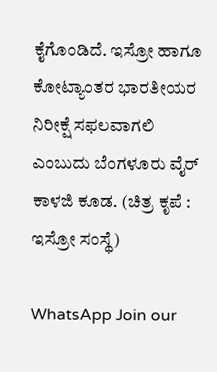ಕೈಗೊಂಡಿದೆ. ಇಸ್ರೋ ಹಾಗೂ ಕೋಟ್ಯಾಂತರ ಭಾರತೀಯರ ನಿರೀಕ್ಷೆ ಸಫಲವಾಗಲಿ ಎಂಬುದು ಬೆಂಗಳೂರು ವೈರ್ ಕಾಳಜಿ ಕೂಡ. (ಚಿತ್ರ ಕೃಪೆ : ಇಸ್ರೋ ಸಂಸ್ಥೆ)

WhatsApp Join our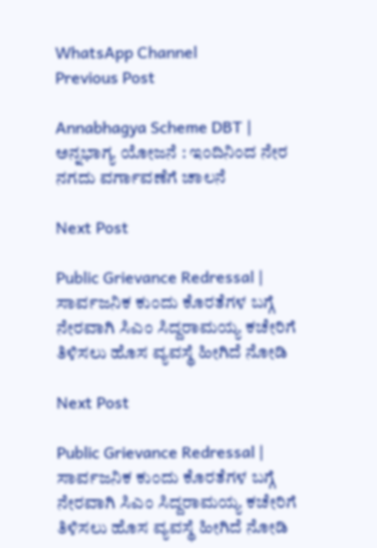WhatsApp Channel
Previous Post

Annabhagya Scheme DBT | ಅನ್ನಭಾಗ್ಯ ಯೋಜನೆ : ಇಂದಿನಿಂದ ನೇರ ನಗದು ವರ್ಗಾವಣೆಗೆ ಚಾಲನೆ

Next Post

Public Grievance Redressal | ಸಾರ್ವಜನಿಕ ಕುಂದು ಕೊರತೆಗಳ ಬಗ್ಗೆ ನೇರವಾಗಿ ಸಿಎಂ ಸಿದ್ದರಾಮಯ್ಯ ಕಚೇರಿಗೆ ತಿಳಿಸಲು ಹೊಸ ವ್ಯವಸ್ಥೆ ಹೀಗಿದೆ ನೋಡಿ

Next Post

Public Grievance Redressal | ಸಾರ್ವಜನಿಕ ಕುಂದು ಕೊರತೆಗಳ ಬಗ್ಗೆ ನೇರವಾಗಿ ಸಿಎಂ ಸಿದ್ದರಾಮಯ್ಯ ಕಚೇರಿಗೆ ತಿಳಿಸಲು ಹೊಸ ವ್ಯವಸ್ಥೆ ಹೀಗಿದೆ ನೋಡಿ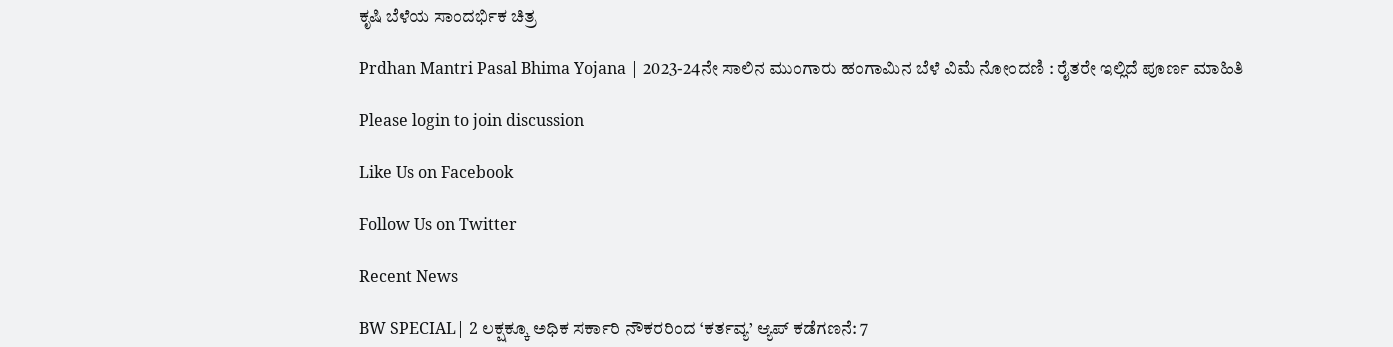ಕೃಷಿ ಬೆಳೆಯ ಸಾಂದರ್ಭಿಕ ಚಿತ್ರ

Prdhan Mantri Pasal Bhima Yojana | 2023-24ನೇ ಸಾಲಿನ ಮುಂಗಾರು ಹಂಗಾಮಿನ ಬೆಳೆ ವಿಮೆ ನೋಂದಣಿ : ರೈತರೇ ಇಲ್ಲಿದೆ ಪೂರ್ಣ ಮಾಹಿತಿ

Please login to join discussion

Like Us on Facebook

Follow Us on Twitter

Recent News

BW SPECIAL| 2 ಲಕ್ಷಕ್ಕೂ ಅಧಿಕ ಸರ್ಕಾರಿ ನೌಕರರಿಂದ ‘ಕರ್ತವ್ಯ’ ಆ್ಯಪ್‌ ಕಡೆಗಣನೆ: 7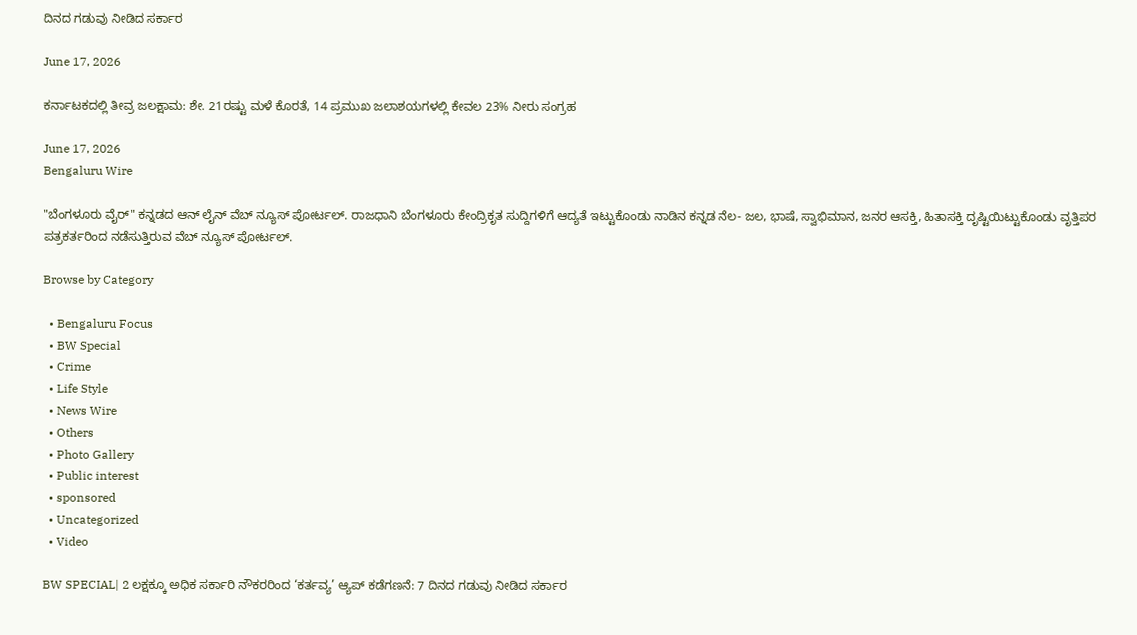ದಿನದ ಗಡುವು ನೀಡಿದ ಸರ್ಕಾರ

June 17, 2026

ಕರ್ನಾಟಕದಲ್ಲಿ ತೀವ್ರ ಜಲಕ್ಷಾಮ: ಶೇ. 21ರಷ್ಟು ಮಳೆ ಕೊರತೆ, 14 ಪ್ರಮುಖ ಜಲಾಶಯಗಳಲ್ಲಿ ಕೇವಲ 23% ನೀರು ಸಂಗ್ರಹ

June 17, 2026
Bengaluru Wire

"ಬೆಂಗಳೂರು ವೈರ್" ಕನ್ನಡದ ಆನ್ ಲೈನ್ ವೆಬ್ ನ್ಯೂಸ್ ಪೋರ್ಟಲ್. ರಾಜಧಾನಿ ಬೆಂಗಳೂರು ಕೇಂದ್ರಿಕೃತ ಸುದ್ದಿಗಳಿಗೆ ಆದ್ಯತೆ ಇಟ್ಟುಕೊಂಡು ನಾಡಿನ ಕನ್ನಡ ನೆಲ- ಜಲ, ಭಾಷೆ, ಸ್ವಾಭಿಮಾನ, ಜನರ ಆಸಕ್ತಿ, ಹಿತಾಸಕ್ತಿ ದೃಷ್ಟಿಯಿಟ್ಟುಕೊಂಡು ವೃತ್ತಿಪರ ಪತ್ರಕರ್ತರಿಂದ ನಡೆಸುತ್ತಿರುವ ವೆಬ್ ನ್ಯೂಸ್ ಪೋರ್ಟಲ್.

Browse by Category

  • Bengaluru Focus
  • BW Special
  • Crime
  • Life Style
  • News Wire
  • Others
  • Photo Gallery
  • Public interest
  • sponsored
  • Uncategorized
  • Video

BW SPECIAL| 2 ಲಕ್ಷಕ್ಕೂ ಅಧಿಕ ಸರ್ಕಾರಿ ನೌಕರರಿಂದ ‘ಕರ್ತವ್ಯ’ ಆ್ಯಪ್‌ ಕಡೆಗಣನೆ: 7 ದಿನದ ಗಡುವು ನೀಡಿದ ಸರ್ಕಾರ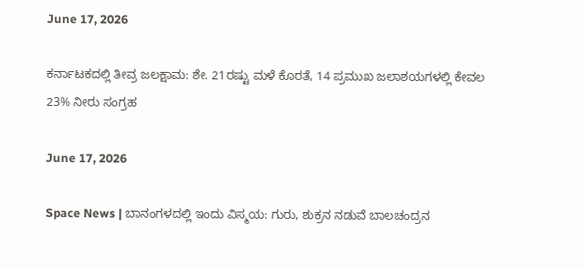June 17, 2026

ಕರ್ನಾಟಕದಲ್ಲಿ ತೀವ್ರ ಜಲಕ್ಷಾಮ: ಶೇ. 21ರಷ್ಟು ಮಳೆ ಕೊರತೆ, 14 ಪ್ರಮುಖ ಜಲಾಶಯಗಳಲ್ಲಿ ಕೇವಲ 23% ನೀರು ಸಂಗ್ರಹ

June 17, 2026

Space News | ಬಾನಂಗಳದಲ್ಲಿ ಇಂದು ವಿಸ್ಮಯ: ಗುರು, ಶುಕ್ರನ ನಡುವೆ ಬಾಲಚಂದ್ರನ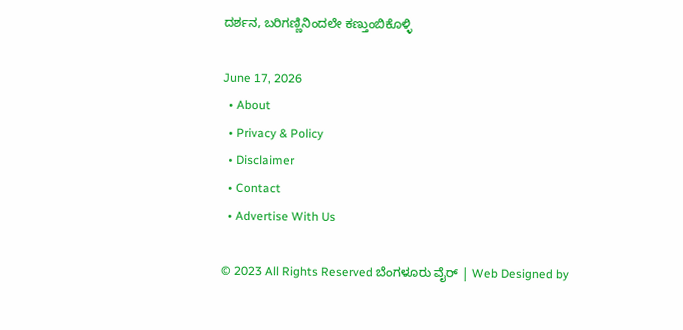ದರ್ಶನ, ಬರಿಗಣ್ಣಿನಿಂದಲೇ ಕಣ್ತುಂಬಿಕೊಳ್ಳಿ

June 17, 2026
  • About
  • Privacy & Policy
  • Disclaimer
  • Contact
  • Advertise With Us

© 2023 All Rights Reserved ಬೆಂಗಳೂರು ವೈರ್‌ | Web Designed by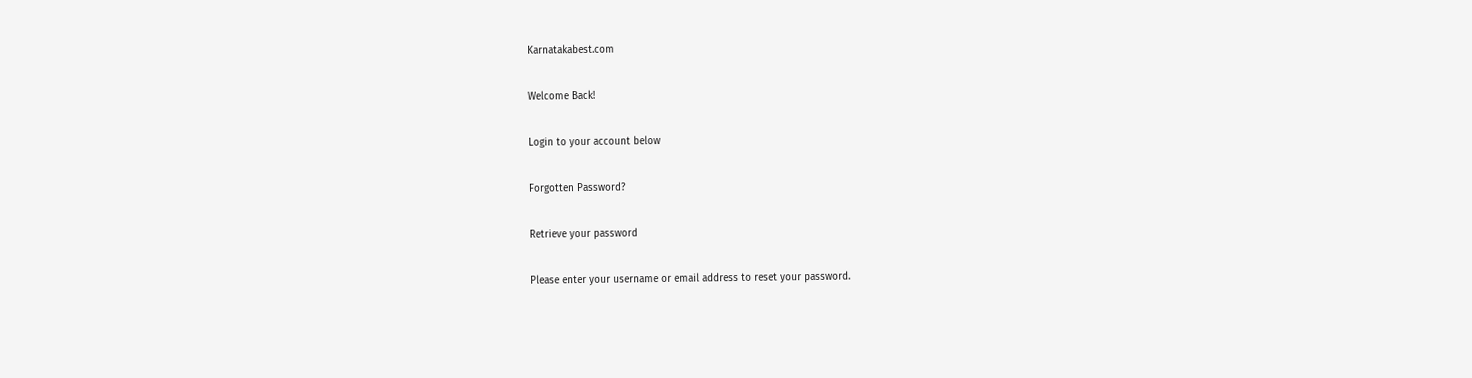Karnatakabest.com

Welcome Back!

Login to your account below

Forgotten Password?

Retrieve your password

Please enter your username or email address to reset your password.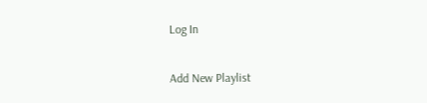Log In

Add New Playlist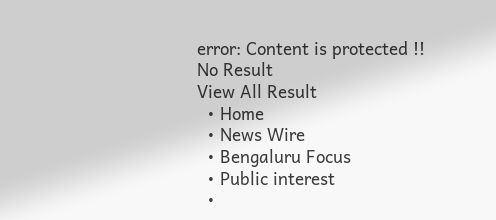error: Content is protected !!
No Result
View All Result
  • Home
  • News Wire
  • Bengaluru Focus
  • Public interest
  •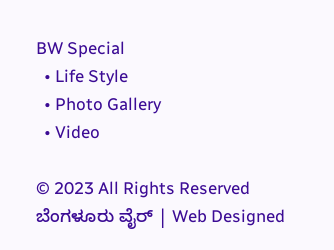BW Special
  • Life Style
  • Photo Gallery
  • Video

© 2023 All Rights Reserved ಬೆಂಗಳೂರು ವೈರ್‌ | Web Designed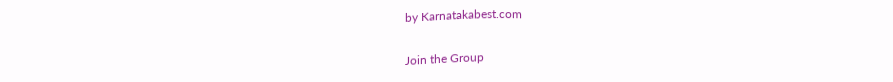by Karnatakabest.com

Join the Group